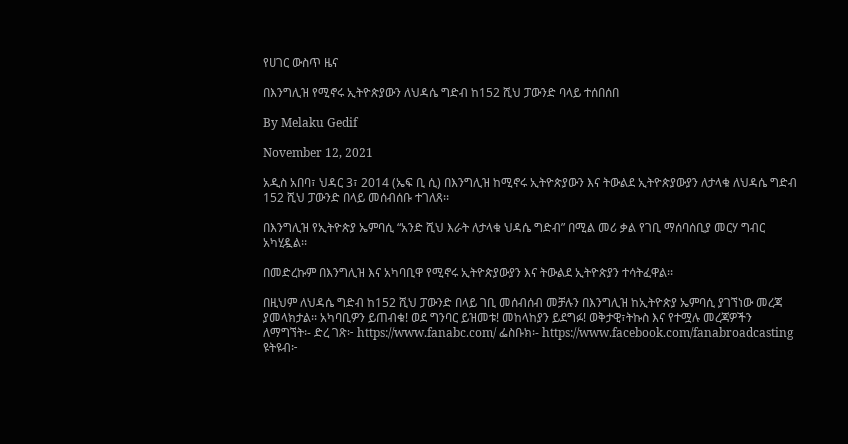የሀገር ውስጥ ዜና

በእንግሊዝ የሚኖሩ ኢትዮጵያውን ለህዳሴ ግድብ ከ152 ሺህ ፓውንድ ባላይ ተሰበሰበ

By Melaku Gedif

November 12, 2021

አዲስ አበባ፣ ህዳር 3፣ 2014 (ኤፍ ቢ ሲ) በእንግሊዝ ከሚኖሩ ኢትዮጵያውን እና ትውልደ ኢትዮጵያውያን ለታላቁ ለህዳሴ ግድብ 152 ሺህ ፓውንድ በላይ መሰብሰቡ ተገለጸ፡፡

በእንግሊዝ የኢትዮጵያ ኤምባሲ “አንድ ሺህ እራት ለታላቁ ህዳሴ ግድብ” በሚል መሪ ቃል የገቢ ማሰባሰቢያ መርሃ ግብር አካሂዷል፡፡

በመድረኩም በእንግሊዝ እና አካባቢዋ የሚኖሩ ኢትዮጵያውያን እና ትውልደ ኢትዮጵያን ተሳትፈዋል፡፡

በዚህም ለህዳሴ ግድብ ከ152 ሺህ ፓውንድ በላይ ገቢ መሰብሰብ መቻሉን በእንግሊዝ ከኢትዮጵያ ኤምባሲ ያገኘነው መረጃ ያመላክታል፡፡ አካባቢዎን ይጠብቁ! ወደ ግንባር ይዝመቱ! መከላከያን ይደግፉ! ወቅታዊ፣ትኩስ እና የተሟሉ መረጃዎችን ለማግኘት፡- ድረ ገጽ፦ https://www.fanabc.com/ ፌስቡክ፡- https://www.facebook.com/fanabroadcasting ዩትዩብ፦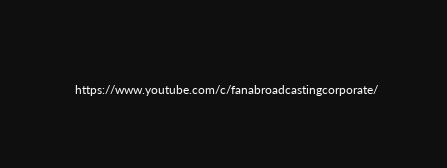https://www.youtube.com/c/fanabroadcastingcorporate/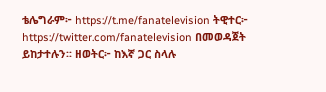ቴሌግራም፦ https://t.me/fanatelevision ትዊተር፦ https://twitter.com/fanatelevision በመወዳጀት ይከታተሉን፡፡ ዘወትር፦ ከእኛ ጋር ስላሉ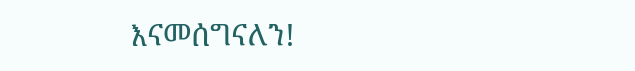እናመሰግናለን!